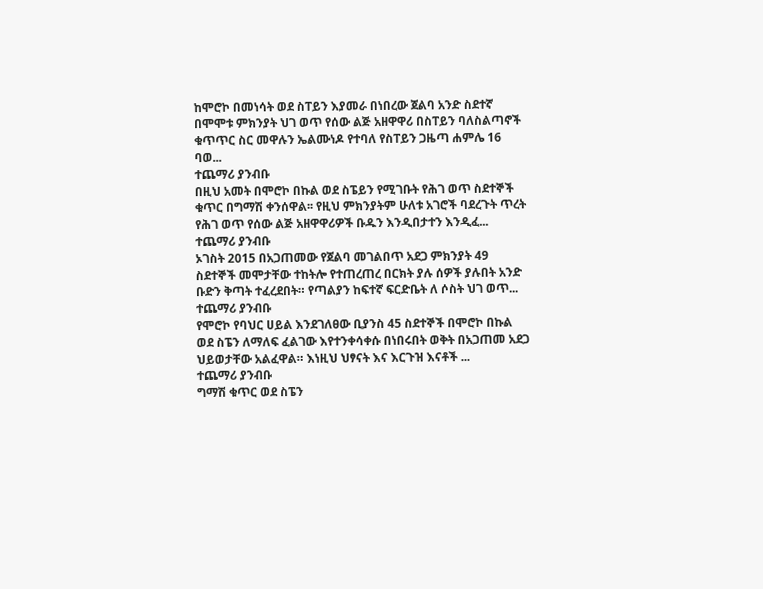ከሞሮኮ በመነሳት ወደ ስፐይን እያመራ በነበረው ጀልባ አንድ ስደተኛ በሞሞቱ ምክንያት ህገ ወጥ የሰው ልጅ አዘዋዋሪ በስፐይን ባለስልጣኖች ቁጥጥር ስር መዋሉን ኤልሙነዶ የተባለ የስፐይን ጋዜጣ ሐምሌ 16 ባወ...
ተጨማሪ ያንብቡ
በዚህ አመት በሞሮኮ በኩል ወደ ስፔይን የሚገቡት የሕገ ወጥ ስደተኞች ቁጥር በግማሽ ቀንሰዋል፡፡ የዚህ ምክንያትም ሁለቱ አገሮች ባደረጉት ጥረት የሕገ ወጥ የሰው ልጅ አዘዋዋሪዎች ቡዱን እንዲበታተን እንዲፈ...
ተጨማሪ ያንብቡ
ኦገስት 2015 በአጋጠመው የጀልባ መገልበጥ አደጋ ምክንያት 49 ስደተኞች መሞታቸው ተከትሎ የተጠረጠረ በርክት ያሉ ሰዎች ያሉበት አንድ ቡድን ቅጣት ተፈረደበት። የጣልያን ከፍተኛ ፍርድቤት ለ ሶስት ህገ ወጥ...
ተጨማሪ ያንብቡ
የሞሮኮ የባህር ሀይል እንደገለፀው ቢያንስ 45 ስደተኞች በሞሮኮ በኩል ወደ ስፔን ለማለፍ ፈልገው እየተንቀሳቀሱ በነበሩበት ወቅት በአጋጠመ አደጋ ህይወታቸው አልፈዋል። እነዚህ ህፃናት እና እርጉዝ እናቶች ...
ተጨማሪ ያንብቡ
ግማሽ ቁጥር ወደ ስፔን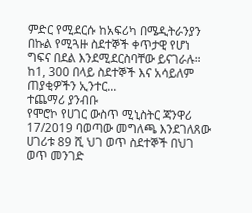ምድር የሚደርሱ ከአፍሪካ በሜዲትራንያን በኩል የሚጓዙ ስደተኞች ቀጥታዊ የሆነ ግፍና በደል እንደሚደርስባቸው ይናገራሉ። ከ1, 300 በላይ ስደተኞች እና አሳይለም ጠያቂዎችን ኢንተር...
ተጨማሪ ያንብቡ
የሞሮኮ የሀገር ውስጥ ሚኒስትር ጃንዋሪ 17/2019 ባወጣው መግለጫ እንደገለጸው ሀገሪቱ 89 ሺ ህገ ወጥ ስደተኞች በህገ ወጥ መንገድ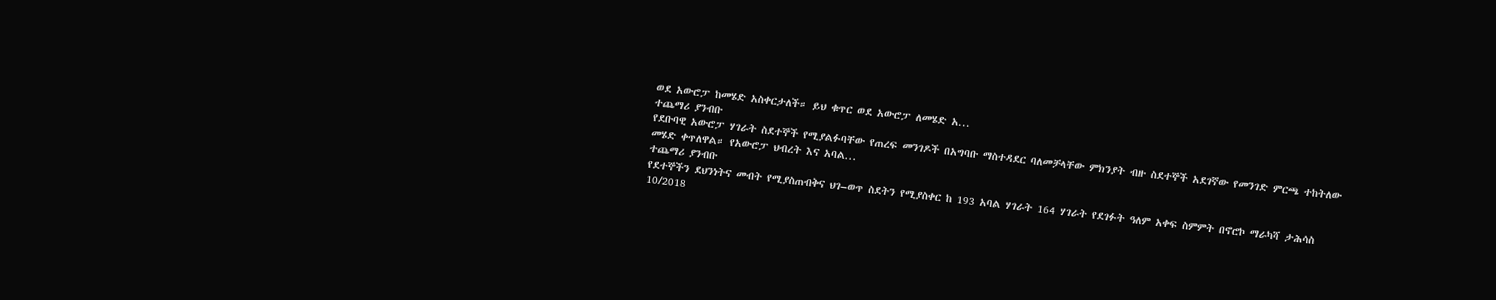ወደ አውሮፓ ከመሄድ አስቀርታለች። ይህ ቁጥር ወደ አውሮፓ ለመሄድ አ...
ተጨማሪ ያንብቡ
የደቡባዊ አውሮፓ ሃገራት ስደተኞች የሚያልፉባቸው የጠረፍ መንገዶች በአግባቡ ማስተዳደር ባለመቻላቸው ምክንያት ብዙ ስደተኞች አደገኛው የመንገድ ምርጫ ተከትለው መሄድ ቀጥለዋል። የአውሮፓ ህብረት እና አባል...
ተጨማሪ ያንብቡ
የደተኞችን ደህንነትና መብት የሚያስጠብቅና ህገ–ወጥ ስደትን የሚያስቀር ከ 193 አባል ሃገራት 164 ሃገራት የደገፉት ዓለም አቀፍ ስምምት በኖሮኮ ማራካሻ ታሕሳስ 10/2018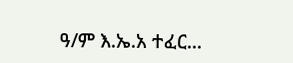ዓ/ም እ.ኤ.አ ተፈር...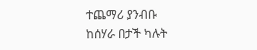ተጨማሪ ያንብቡ
ከሰሃራ በታች ካሉት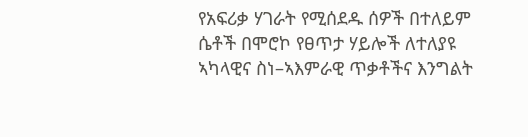የአፍሪቃ ሃገራት የሚሰደዱ ሰዎች በተለይም ሴቶች በሞሮኮ የፀጥታ ሃይሎች ለተለያዩ ኣካላዊና ስነ–ኣእምራዊ ጥቃቶችና እንግልት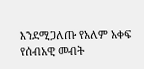እንደሚጋለጡ የአለም አቀፍ የሰብአዊ መብት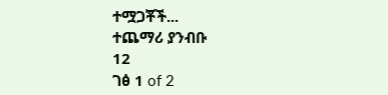ተሟጋቾች...
ተጨማሪ ያንብቡ
12
ገፅ 1 of 2